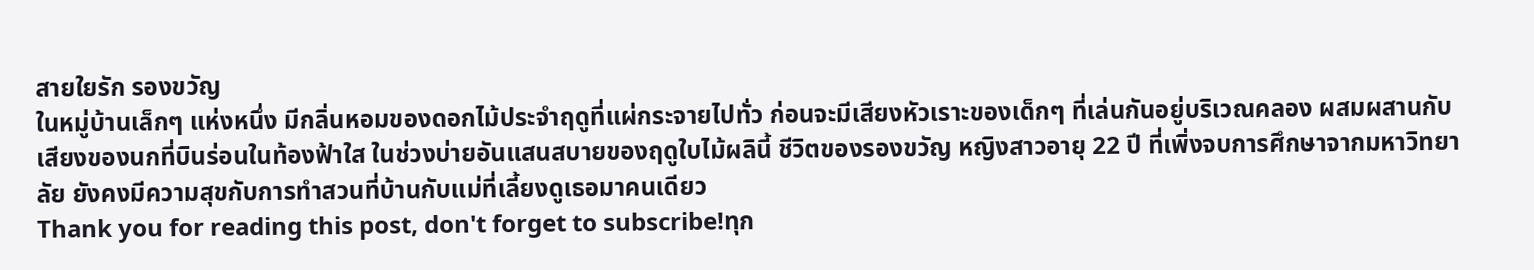สายใยรัก รองขวัญ
ในหมู่บ้านเล็กๆ แห่งหนึ่ง มีกลิ่นหอมของดอกไม้ประจำฤดูที่แผ่กระจายไปทั่ว ก่อนจะมีเสียงหัวเราะของเด็กๆ ที่เล่นกันอยู่บริเวณคลอง ผสมผสานกับเสียงของนกที่บินร่อนในท้องฟ้าใส ในช่วงบ่ายอันแสนสบายของฤดูใบไม้ผลินี้ ชีวิตของรองขวัญ หญิงสาวอายุ 22 ปี ที่เพิ่งจบการศึกษาจากมหาวิทยาลัย ยังคงมีความสุขกับการทำสวนที่บ้านกับแม่ที่เลี้ยงดูเธอมาคนเดียว
Thank you for reading this post, don't forget to subscribe!ทุก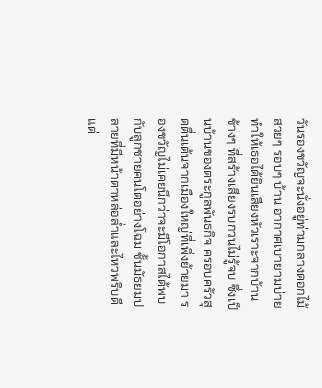วันรองขวัญจะนั่งอยู่ท่ามกลางดอกไม้สวยๆ รอบๆ บ้าน อากาศเบายามบ่าย ทำให้เธอได้ยินเสียงหัวเราะจากบ้านข้างๆ ที่สร้างเสียงรบกวนไม่รู้จบ ซึ่งเป็นบ้านของตระกูลพันธกิจ ครอบครัวสุดตื่นเต้นจากเมืองใหญ่ที่เพิ่งย้ายมา รองขวัญไม่เคยนึกว่าจะมีโอกาสได้พบกับลูกชายคนโตอย่างโฉม ชั้นมัธยมปลายที่มีหน้าตาหล่อล่ำและไหวพริบดี
แต่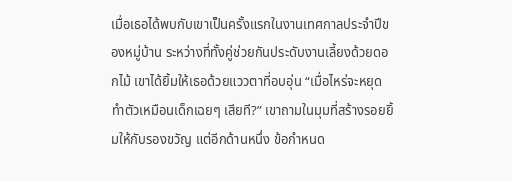เมื่อเธอได้พบกับเขาเป็นครั้งแรกในงานเทศกาลประจำปีของหมู่บ้าน ระหว่างที่ทั้งคู่ช่วยกันประดับงานเลี้ยงด้วยดอกไม้ เขาได้ยิ้มให้เธอด้วยแววตาที่อบอุ่น “เมื่อไหร่จะหยุดทำตัวเหมือนเด็กเฉยๆ เสียที?” เขาถามในมุมที่สร้างรอยยิ้มให้กับรองขวัญ แต่อีกด้านหนึ่ง ข้อกำหนด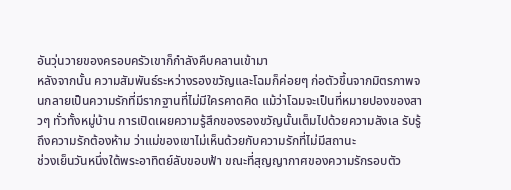อันวุ่นวายของครอบครัวเขาก็กำลังคืบคลานเข้ามา
หลังจากนั้น ความสัมพันธ์ระหว่างรองขวัญและโฉมก็ค่อยๆ ก่อตัวขึ้นจากมิตรภาพจนกลายเป็นความรักที่มีรากฐานที่ไม่มีใครคาดคิด แม้ว่าโฉมจะเป็นที่หมายปองของสาวๆ ทั่วทั้งหมู่บ้าน การเปิดเผยความรู้สึกของรองขวัญนั้นเต็มไปด้วยความลังเล รับรู้ถึงความรักต้องห้าม ว่าแม่ของเขาไม่เห็นด้วยกับความรักที่ไม่มีสถานะ
ช่วงเย็นวันหนึ่งใต้พระอาทิตย์ลับขอบฟ้า ขณะที่สุญญากาศของความรักรอบตัว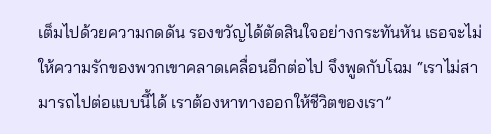เต็มไปด้วยความกดดัน รองขวัญได้ตัดสินใจอย่างกระทันหัน เธอจะไม่ให้ความรักของพวกเขาคลาดเคลื่อนอีกต่อไป จึงพูดกับโฉม “เราไม่สามารถไปต่อแบบนี้ได้ เราต้องหาทางออกให้ชีวิตของเรา”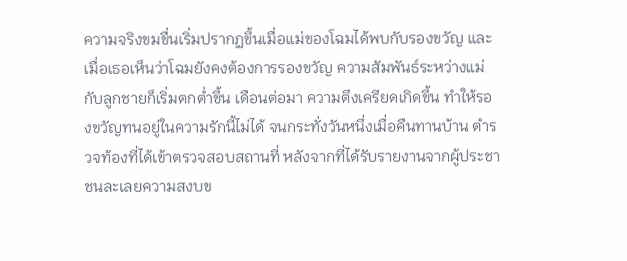ความจริงขมขื่นเริ่มปรากฏขึ้นเมื่อแม่ของโฉมได้พบกับรองขวัญ และเมื่อเธอเห็นว่าโฉมยังคงต้องการรองขวัญ ความสัมพันธ์ระหว่างแม่กับลูกชายก็เริ่มตกต่ำขึ้น เดือนต่อมา ความตึงเครียดเกิดขึ้น ทำให้รองขวัญทนอยู่ในความรักนี้ไม่ได้ จนกระทั่งวันหนึ่งเมื่อคืนทานบ้าน ตำรวจท้องที่ได้เข้าตรวจสอบสถานที่ หลังจากที่ได้รับรายงานจากผู้ประชาชนละเลยความสงบข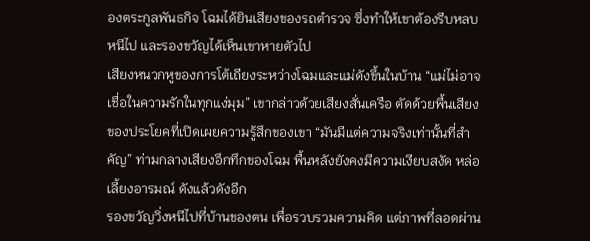องตระกูลพันธกิจ โฉมได้ยินเสียงของรถตำรวจ ซึ่งทำให้เขาต้องรีบหลบหนีไป และรองขวัญได้เห็นเขาหายตัวไป
เสียงหนวกหูของการโต้เถียงระหว่างโฉมและแม่ดังขึ้นในบ้าน “แม่ไม่อาจเชื่อในความรักในทุกแง่มุม” เขากล่าวด้วยเสียงสั่นเครือ ตัดด้วยพื้นเสียงของประโยคที่เปิดเผยความรู้สึกของเขา “มันมีแต่ความจริงเท่านั้นที่สำคัญ” ท่ามกลางเสียงอึกทึกของโฉม พื้นหลังยังคงมีความเงียบสงัด หล่อเลี้ยงอารมณ์ ดังแล้วดังอีก
รองขวัญวิ่งหนีไปที่บ้านของตน เพื่อรวบรวมความคิด แต่ภาพที่ลอดผ่าน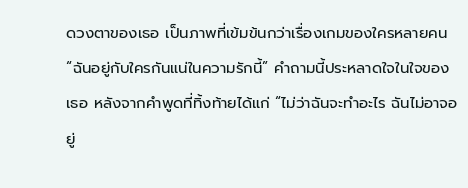ดวงตาของเธอ เป็นภาพที่เข้มข้นกว่าเรื่องเกมของใครหลายคน “ฉันอยู่กับใครกันแน่ในความรักนี้” คำถามนี้ประหลาดใจในใจของเธอ หลังจากคำพูดที่ทิ้งท้ายได้แก่ “ไม่ว่าฉันจะทำอะไร ฉันไม่อาจอยู่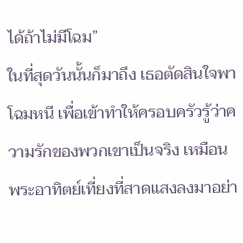ได้ถ้าไม่มีโฉม”
ในที่สุดวันนั้นก็มาถึง เธอตัดสินใจพาโฉมหนี เพื่อเข้าทำให้ครอบครัวรู้ว่าความรักของพวกเขาเป็นจริง เหมือนพระอาทิตย์เที่ยงที่สาดแสงลงมาอย่า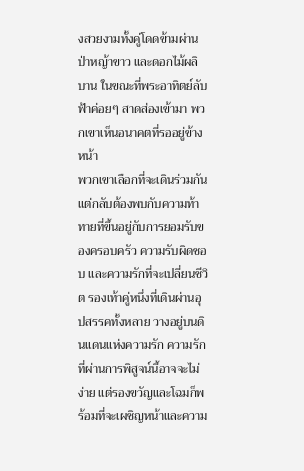งสวยงามทั้งคู่โดดข้ามผ่านป่าหญ้าขาว และดอกไม้ผลิบาน ในขณะที่พระอาทิตย์ลับฟ้าค่อยๆ สาดส่องเข้ามา พวกเขาเห็นอนาคตที่รออยู่ข้างหน้า
พวกเขาเลือกที่จะเดินร่วมกัน แต่กลับต้องพบกับความท้าทายที่ขึ้นอยู่กับการยอมรับของครอบครัว ความรับผิดชอบ และความรักที่จะเปลี่ยนชีวิต รองเท้าคู่หนึ่งที่เดินผ่านอุปสรรคทั้งหลาย วางอยู่บนดินแดนแห่งความรัก ความรักที่ผ่านการพิสูจน์นี้อาจจะไม่ง่าย แต่รองขวัญและโฉมก็พร้อมที่จะเผชิญหน้าและความ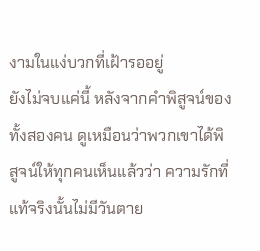งามในแง่บวกที่เฝ้ารออยู่
ยังไม่จบแค่นี้ หลังจากคำพิสูจน์ของทั้งสองคน ดูเหมือนว่าพวกเขาได้พิสูจน์ให้ทุกคนเห็นแล้วว่า ความรักที่แท้จริงนั้นไม่มีวันตาย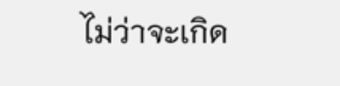ไม่ว่าจะเกิด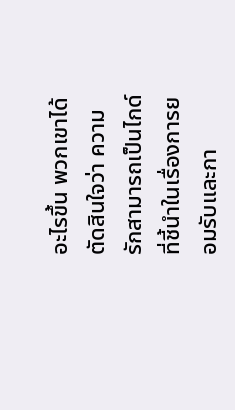อะไรขึ้น พวกเขาได้ตัดสินใจว่า ความรักสามารถเป็นไกด์ที่ชี้นำในเรื่องการยอมรับและกา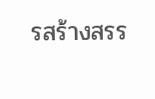รสร้างสรร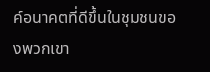ค์อนาคตที่ดีขึ้นในชุมชนของพวกเขา